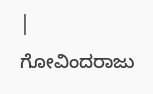| ಗೋವಿಂದರಾಜು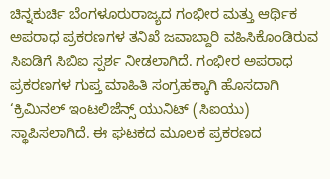ಚಿನ್ನಕುರ್ಚಿ ಬೆಂಗಳೂರುರಾಜ್ಯದ ಗಂಭೀರ ಮತ್ತು ಆರ್ಥಿಕ ಅಪರಾಧ ಪ್ರಕರಣಗಳ ತನಿಖೆ ಜವಾಬ್ದಾರಿ ವಹಿಸಿಕೊಂಡಿರುವ ಸಿಐಡಿಗೆ ಸಿಬಿಐ ಸ್ಪರ್ಶ ನೀಡಲಾಗಿದೆ. ಗಂಭೀರ ಅಪರಾಧ ಪ್ರಕರಣಗಳ ಗುಪ್ತ ಮಾಹಿತಿ ಸಂಗ್ರಹಕ್ಕಾಗಿ ಹೊಸದಾಗಿ ‘ಕ್ರಿಮಿನಲ್ ಇಂಟಲಿಜೆನ್ಸ್ ಯುನಿಟ್ (ಸಿಐಯು) ಸ್ಥಾಪಿಸಲಾಗಿದೆ. ಈ ಘಟಕದ ಮೂಲಕ ಪ್ರಕರಣದ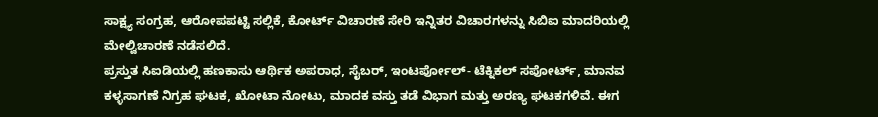ಸಾಕ್ಷ್ಯ ಸಂಗ್ರಹ, ಆರೋಪಪಟ್ಟಿ ಸಲ್ಲಿಕೆ, ಕೋರ್ಟ್ ವಿಚಾರಣೆ ಸೇರಿ ಇನ್ನಿತರ ವಿಚಾರಗಳನ್ನು ಸಿಬಿಐ ಮಾದರಿಯಲ್ಲಿ ಮೇಲ್ವಿಚಾರಣೆ ನಡೆಸಲಿದೆ.
ಪ್ರಸ್ತುತ ಸಿಐಡಿಯಲ್ಲಿ ಹಣಕಾಸು ಆರ್ಥಿಕ ಅಪರಾಧ, ಸೈಬರ್, ಇಂಟರ್ಪೋಲ್- ಟೆಕ್ನಿಕಲ್ ಸಪೋರ್ಟ್, ಮಾನವ ಕಳ್ಳಸಾಗಣೆ ನಿಗ್ರಹ ಘಟಕ, ಖೋಟಾ ನೋಟು, ಮಾದಕ ವಸ್ತು ತಡೆ ವಿಭಾಗ ಮತ್ತು ಅರಣ್ಯ ಘಟಕಗಳಿವೆ. ಈಗ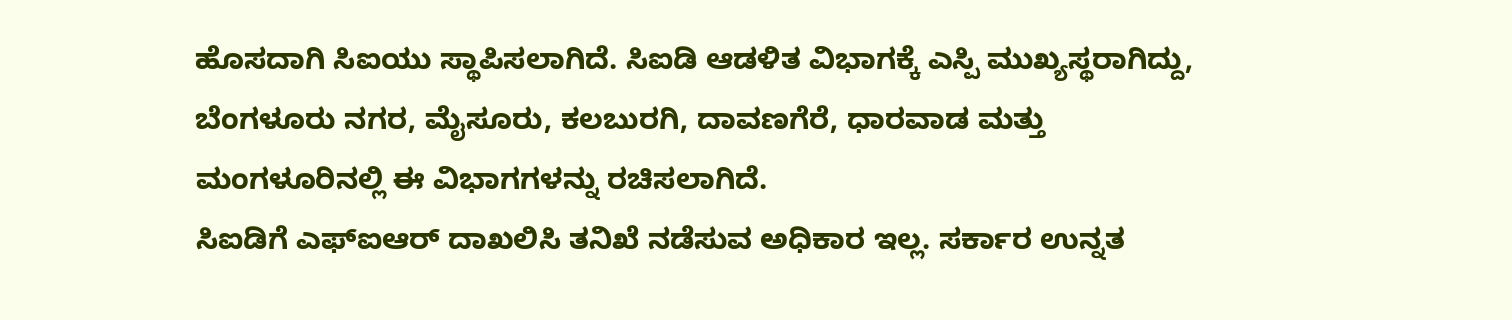ಹೊಸದಾಗಿ ಸಿಐಯು ಸ್ಥಾಪಿಸಲಾಗಿದೆ. ಸಿಐಡಿ ಆಡಳಿತ ವಿಭಾಗಕ್ಕೆ ಎಸ್ಪಿ ಮುಖ್ಯಸ್ಥರಾಗಿದ್ದು, ಬೆಂಗಳೂರು ನಗರ, ಮೈಸೂರು, ಕಲಬುರಗಿ, ದಾವಣಗೆರೆ, ಧಾರವಾಡ ಮತ್ತು ಮಂಗಳೂರಿನಲ್ಲಿ ಈ ವಿಭಾಗಗಳನ್ನು ರಚಿಸಲಾಗಿದೆ.
ಸಿಐಡಿಗೆ ಎಫ್ಐಆರ್ ದಾಖಲಿಸಿ ತನಿಖೆ ನಡೆಸುವ ಅಧಿಕಾರ ಇಲ್ಲ. ಸರ್ಕಾರ ಉನ್ನತ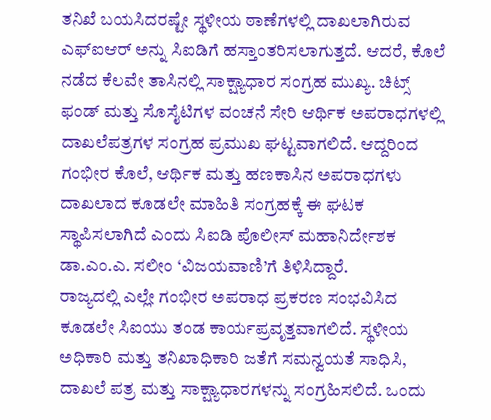ತನಿಖೆ ಬಯಸಿದರಷ್ಟೇ ಸ್ಥಳೀಯ ಠಾಣೆಗಳಲ್ಲಿ ದಾಖಲಾಗಿರುವ ಎಫ್ಐಆರ್ ಅನ್ನು ಸಿಐಡಿಗೆ ಹಸ್ತಾಂತರಿಸಲಾಗುತ್ತದೆ. ಆದರೆ, ಕೊಲೆ ನಡೆದ ಕೆಲವೇ ತಾಸಿನಲ್ಲಿ ಸಾಕ್ಷ್ಯಾಧಾರ ಸಂಗ್ರಹ ಮುಖ್ಯ. ಚಿಟ್ಸ್ ಫಂಡ್ ಮತ್ತು ಸೊಸೈಟಿಗಳ ವಂಚನೆ ಸೇರಿ ಆರ್ಥಿಕ ಅಪರಾಧಗಳಲ್ಲಿ ದಾಖಲೆಪತ್ರಗಳ ಸಂಗ್ರಹ ಪ್ರಮುಖ ಘಟ್ಟವಾಗಲಿದೆ. ಆದ್ದರಿಂದ ಗಂಭೀರ ಕೊಲೆ, ಆರ್ಥಿಕ ಮತ್ತು ಹಣಕಾಸಿನ ಅಪರಾಧಗಳು ದಾಖಲಾದ ಕೂಡಲೇ ಮಾಹಿತಿ ಸಂಗ್ರಹಕ್ಕೆ ಈ ಘಟಕ ಸ್ಥಾಪಿಸಲಾಗಿದೆ ಎಂದು ಸಿಐಡಿ ಪೊಲೀಸ್ ಮಹಾನಿರ್ದೇಶಕ ಡಾ.ಎಂ.ಎ. ಸಲೀಂ ‘ವಿಜಯವಾಣಿ’ಗೆ ತಿಳಿಸಿದ್ದಾರೆ.
ರಾಜ್ಯದಲ್ಲಿ ಎಲ್ಲೇ ಗಂಭೀರ ಅಪರಾಧ ಪ್ರಕರಣ ಸಂಭವಿಸಿದ ಕೂಡಲೇ ಸಿಐಯು ತಂಡ ಕಾರ್ಯಪ್ರವೃತ್ತವಾಗಲಿದೆ. ಸ್ಥಳೀಯ ಅಧಿಕಾರಿ ಮತ್ತು ತನಿಖಾಧಿಕಾರಿ ಜತೆಗೆ ಸಮನ್ವಯತೆ ಸಾಧಿಸಿ, ದಾಖಲೆ ಪತ್ರ ಮತ್ತು ಸಾಕ್ಷ್ಯಾಧಾರಗಳನ್ನು ಸಂಗ್ರಹಿಸಲಿದೆ. ಒಂದು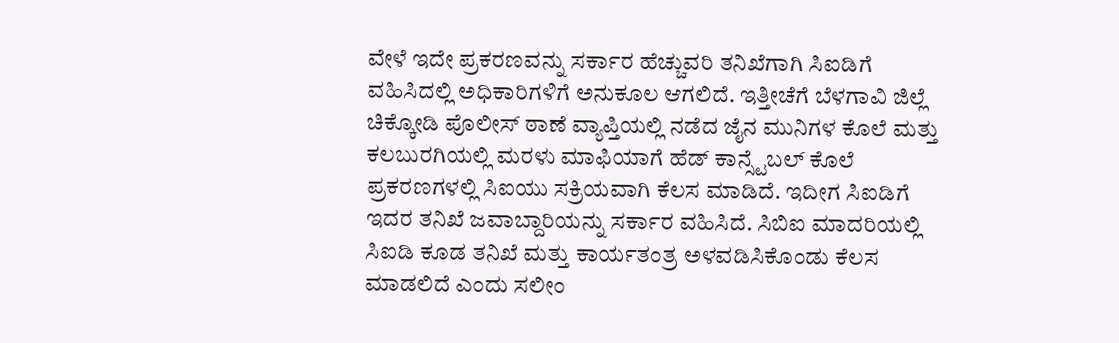ವೇಳೆ ಇದೇ ಪ್ರಕರಣವನ್ನು ಸರ್ಕಾರ ಹೆಚ್ಚುವರಿ ತನಿಖೆಗಾಗಿ ಸಿಐಡಿಗೆ ವಹಿಸಿದಲ್ಲಿ ಅಧಿಕಾರಿಗಳಿಗೆ ಅನುಕೂಲ ಆಗಲಿದೆ. ಇತ್ತೀಚೆಗೆ ಬೆಳಗಾವಿ ಜಿಲ್ಲೆ ಚಿಕ್ಕೋಡಿ ಪೊಲೀಸ್ ಠಾಣೆ ವ್ಯಾಪ್ತಿಯಲ್ಲಿ ನಡೆದ ಜೈನ ಮುನಿಗಳ ಕೊಲೆ ಮತ್ತು ಕಲಬುರಗಿಯಲ್ಲಿ ಮರಳು ಮಾಫಿಯಾಗೆ ಹೆಡ್ ಕಾನ್ಸ್ಟೆಬಲ್ ಕೊಲೆ ಪ್ರಕರಣಗಳಲ್ಲಿ ಸಿಐಯು ಸಕ್ರಿಯವಾಗಿ ಕೆಲಸ ಮಾಡಿದೆ. ಇದೀಗ ಸಿಐಡಿಗೆ ಇದರ ತನಿಖೆ ಜವಾಬ್ದಾರಿಯನ್ನು ಸರ್ಕಾರ ವಹಿಸಿದೆ. ಸಿಬಿಐ ಮಾದರಿಯಲ್ಲಿ ಸಿಐಡಿ ಕೂಡ ತನಿಖೆ ಮತ್ತು ಕಾರ್ಯತಂತ್ರ ಅಳವಡಿಸಿಕೊಂಡು ಕೆಲಸ ಮಾಡಲಿದೆ ಎಂದು ಸಲೀಂ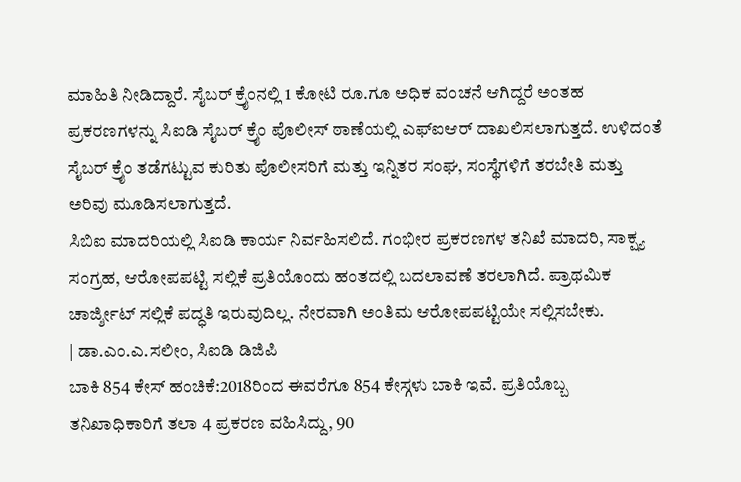ಮಾಹಿತಿ ನೀಡಿದ್ದಾರೆ. ಸೈಬರ್ ಕ್ರೖೆಂನಲ್ಲಿ 1 ಕೋಟಿ ರೂ.ಗೂ ಅಧಿಕ ವಂಚನೆ ಆಗಿದ್ದರೆ ಅಂತಹ ಪ್ರಕರಣಗಳನ್ನು ಸಿಐಡಿ ಸೈಬರ್ ಕ್ರೖೆಂ ಪೊಲೀಸ್ ಠಾಣೆಯಲ್ಲಿ ಎಫ್ಐಆರ್ ದಾಖಲಿಸಲಾಗುತ್ತದೆ. ಉಳಿದಂತೆ ಸೈಬರ್ ಕ್ರೖೆಂ ತಡೆಗಟ್ಟುವ ಕುರಿತು ಪೊಲೀಸರಿಗೆ ಮತ್ತು ಇನ್ನಿತರ ಸಂಘ, ಸಂಸ್ಥೆಗಳಿಗೆ ತರಬೇತಿ ಮತ್ತು ಅರಿವು ಮೂಡಿಸಲಾಗುತ್ತದೆ.
ಸಿಬಿಐ ಮಾದರಿಯಲ್ಲಿ ಸಿಐಡಿ ಕಾರ್ಯ ನಿರ್ವಹಿಸಲಿದೆ. ಗಂಭೀರ ಪ್ರಕರಣಗಳ ತನಿಖೆ ಮಾದರಿ, ಸಾಕ್ಷ್ಯ ಸಂಗ್ರಹ, ಆರೋಪಪಟ್ಟಿ ಸಲ್ಲಿಕೆ ಪ್ರತಿಯೊಂದು ಹಂತದಲ್ಲಿ ಬದಲಾವಣೆ ತರಲಾಗಿದೆ. ಪ್ರಾಥಮಿಕ ಚಾರ್ಜ್ಶೀಟ್ ಸಲ್ಲಿಕೆ ಪದ್ಧತಿ ಇರುವುದಿಲ್ಲ. ನೇರವಾಗಿ ಅಂತಿಮ ಆರೋಪಪಟ್ಟಿಯೇ ಸಲ್ಲಿಸಬೇಕು.
| ಡಾ.ಎಂ.ಎ.ಸಲೀಂ, ಸಿಐಡಿ ಡಿಜಿಪಿ
ಬಾಕಿ 854 ಕೇಸ್ ಹಂಚಿಕೆ:2018ರಿಂದ ಈವರೆಗೂ 854 ಕೇಸ್ಗಳು ಬಾಕಿ ಇವೆ. ಪ್ರತಿಯೊಬ್ಬ ತನಿಖಾಧಿಕಾರಿಗೆ ತಲಾ 4 ಪ್ರಕರಣ ವಹಿಸಿದ್ದು, 90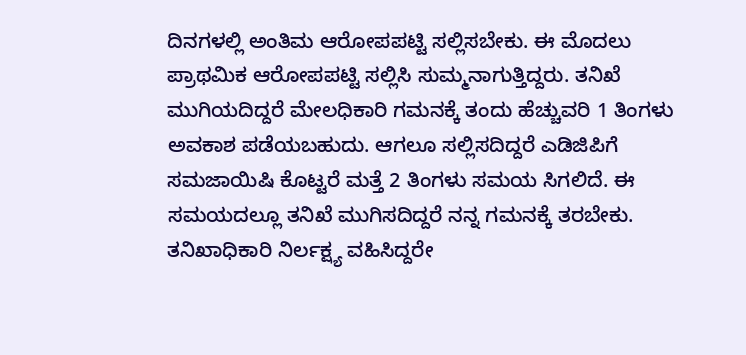ದಿನಗಳಲ್ಲಿ ಅಂತಿಮ ಆರೋಪಪಟ್ಟಿ ಸಲ್ಲಿಸಬೇಕು. ಈ ಮೊದಲು ಪ್ರಾಥಮಿಕ ಆರೋಪಪಟ್ಟಿ ಸಲ್ಲಿಸಿ ಸುಮ್ಮನಾಗುತ್ತಿದ್ದರು. ತನಿಖೆ ಮುಗಿಯದಿದ್ದರೆ ಮೇಲಧಿಕಾರಿ ಗಮನಕ್ಕೆ ತಂದು ಹೆಚ್ಚುವರಿ 1 ತಿಂಗಳು ಅವಕಾಶ ಪಡೆಯಬಹುದು. ಆಗಲೂ ಸಲ್ಲಿಸದಿದ್ದರೆ ಎಡಿಜಿಪಿಗೆ ಸಮಜಾಯಿಷಿ ಕೊಟ್ಟರೆ ಮತ್ತೆ 2 ತಿಂಗಳು ಸಮಯ ಸಿಗಲಿದೆ. ಈ ಸಮಯದಲ್ಲೂ ತನಿಖೆ ಮುಗಿಸದಿದ್ದರೆ ನನ್ನ ಗಮನಕ್ಕೆ ತರಬೇಕು. ತನಿಖಾಧಿಕಾರಿ ನಿರ್ಲಕ್ಷ್ಯ ವಹಿಸಿದ್ದರೇ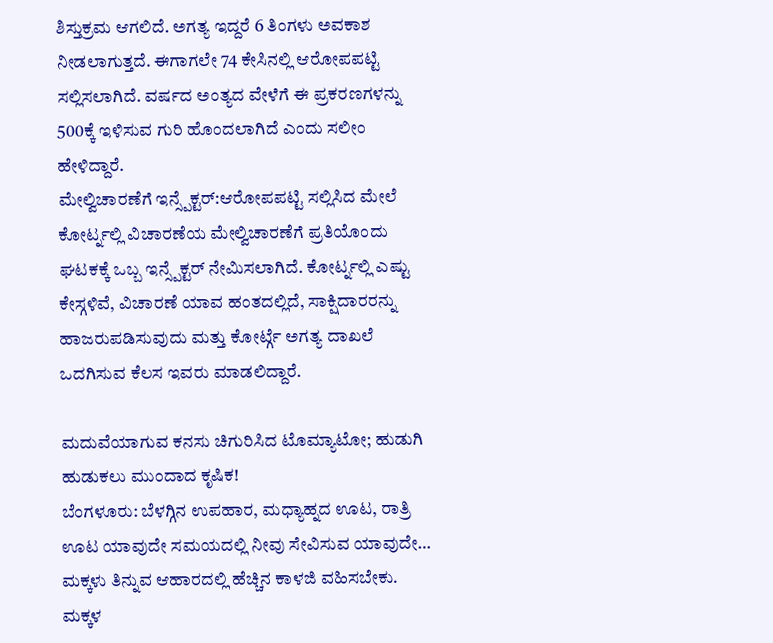ಶಿಸ್ತುಕ್ರಮ ಆಗಲಿದೆ. ಅಗತ್ಯ ಇದ್ದರೆ 6 ತಿಂಗಳು ಅವಕಾಶ ನೀಡಲಾಗುತ್ತದೆ. ಈಗಾಗಲೇ 74 ಕೇಸಿನಲ್ಲಿ ಆರೋಪಪಟ್ಟಿ ಸಲ್ಲಿಸಲಾಗಿದೆ. ವರ್ಷದ ಅಂತ್ಯದ ವೇಳೆಗೆ ಈ ಪ್ರಕರಣಗಳನ್ನು 500ಕ್ಕೆ ಇಳಿಸುವ ಗುರಿ ಹೊಂದಲಾಗಿದೆ ಎಂದು ಸಲೀಂ ಹೇಳಿದ್ದಾರೆ.
ಮೇಲ್ವಿಚಾರಣೆಗೆ ಇನ್ಸ್ಪೆಕ್ಟರ್:ಆರೋಪಪಟ್ಟಿ ಸಲ್ಲಿಸಿದ ಮೇಲೆ ಕೋರ್ಟ್ನಲ್ಲಿ ವಿಚಾರಣೆಯ ಮೇಲ್ವಿಚಾರಣೆಗೆ ಪ್ರತಿಯೊಂದು ಘಟಕಕ್ಕೆ ಒಬ್ಬ ಇನ್ಸ್ಪೆಕ್ಟರ್ ನೇಮಿಸಲಾಗಿದೆ. ಕೋರ್ಟ್ನಲ್ಲಿ ಎಷ್ಟು ಕೇಸ್ಗಳಿವೆ, ವಿಚಾರಣೆ ಯಾವ ಹಂತದಲ್ಲಿದೆ, ಸಾಕ್ಷಿದಾರರನ್ನು ಹಾಜರುಪಡಿಸುವುದು ಮತ್ತು ಕೋರ್ಟ್ಗೆ ಅಗತ್ಯ ದಾಖಲೆ ಒದಗಿಸುವ ಕೆಲಸ ಇವರು ಮಾಡಲಿದ್ದಾರೆ.

ಮದುವೆಯಾಗುವ ಕನಸು ಚಿಗುರಿಸಿದ ಟೊಮ್ಯಾಟೋ; ಹುಡುಗಿ ಹುಡುಕಲು ಮುಂದಾದ ಕೃಷಿಕ!
ಬೆಂಗಳೂರು: ಬೆಳಗ್ಗಿನ ಉಪಹಾರ, ಮಧ್ಯಾಹ್ನದ ಊಟ, ರಾತ್ರಿ ಊಟ ಯಾವುದೇ ಸಮಯದಲ್ಲಿ ನೀವು ಸೇವಿಸುವ ಯಾವುದೇ…
ಮಕ್ಕಳು ತಿನ್ನುವ ಆಹಾರದಲ್ಲಿ ಹೆಚ್ಚಿನ ಕಾಳಜಿ ವಹಿಸಬೇಕು. ಮಕ್ಕಳ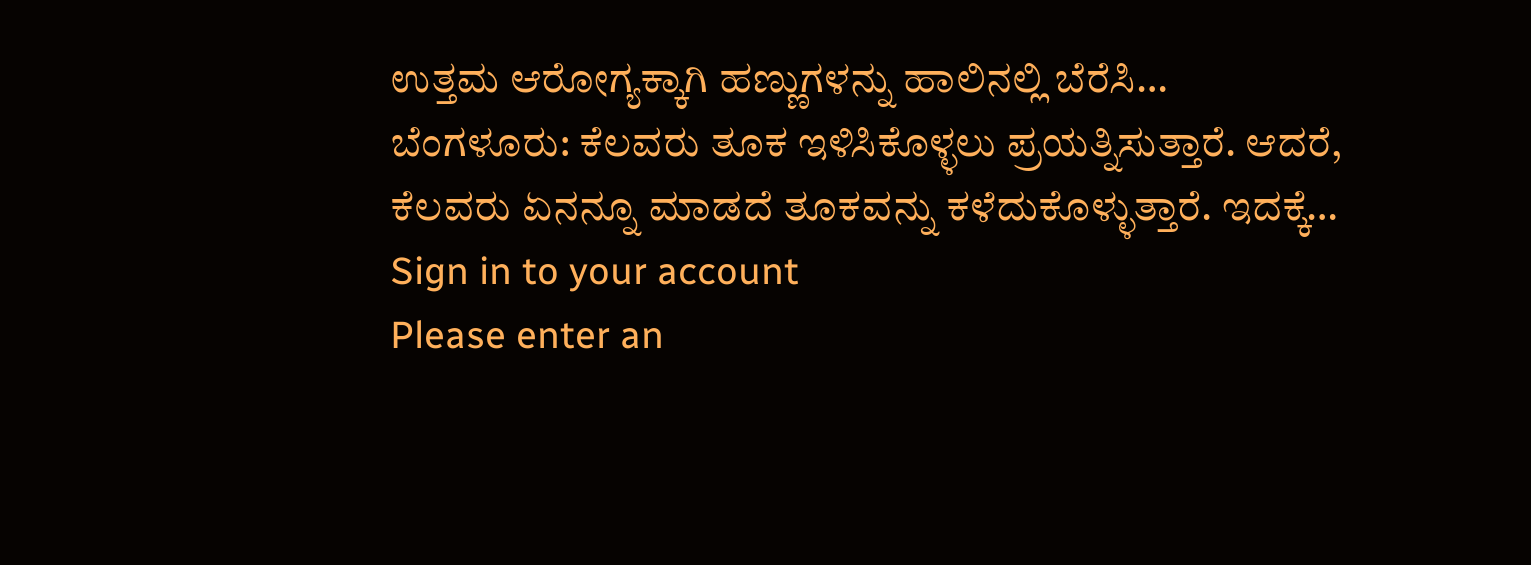ಉತ್ತಮ ಆರೋಗ್ಯಕ್ಕಾಗಿ ಹಣ್ಣುಗಳನ್ನು ಹಾಲಿನಲ್ಲಿ ಬೆರೆಸಿ…
ಬೆಂಗಳೂರು: ಕೆಲವರು ತೂಕ ಇಳಿಸಿಕೊಳ್ಳಲು ಪ್ರಯತ್ನಿಸುತ್ತಾರೆ. ಆದರೆ, ಕೆಲವರು ಏನನ್ನೂ ಮಾಡದೆ ತೂಕವನ್ನು ಕಳೆದುಕೊಳ್ಳುತ್ತಾರೆ. ಇದಕ್ಕೆ…
Sign in to your account
Please enter an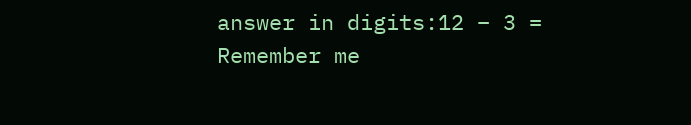answer in digits:12 − 3 =
Remember me